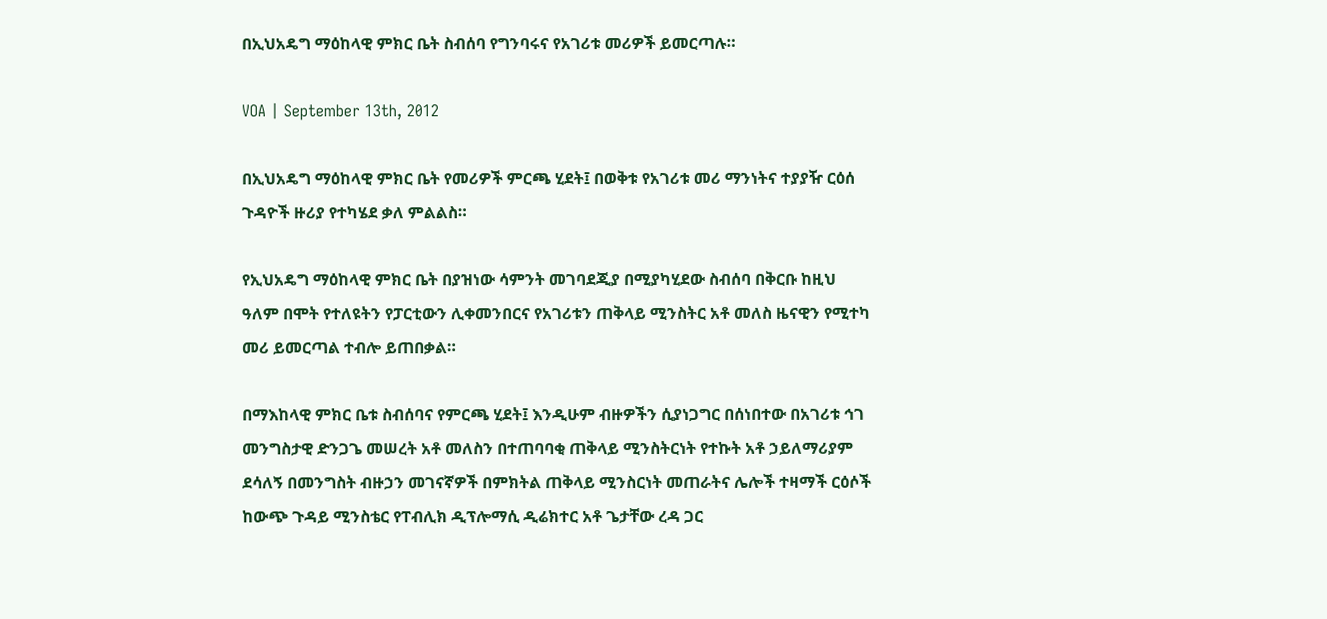በኢህአዴግ ማዕከላዊ ምክር ቤት ስብሰባ የግንባሩና የአገሪቱ መሪዎች ይመርጣሉ።

VOA | September 13th, 2012

በኢህአዴግ ማዕከላዊ ምክር ቤት የመሪዎች ምርጫ ሂደት፤ በወቅቱ የአገሪቱ መሪ ማንነትና ተያያዥ ርዕሰ ጉዳዮች ዙሪያ የተካሄደ ቃለ ምልልስ።

የኢህአዴግ ማዕከላዊ ምክር ቤት በያዝነው ሳምንት መገባደጂያ በሚያካሂደው ስብሰባ በቅርቡ ከዚህ ዓለም በሞት የተለዩትን የፓርቲውን ሊቀመንበርና የአገሪቱን ጠቅላይ ሚንስትር አቶ መለስ ዜናዊን የሚተካ መሪ ይመርጣል ተብሎ ይጠበቃል።

በማእከላዊ ምክር ቤቱ ስብሰባና የምርጫ ሂደት፤ እንዲሁም ብዙዎችን ሲያነጋግር በሰነበተው በአገሪቱ ኅገ መንግስታዊ ድንጋጌ መሠረት አቶ መለስን በተጠባባቂ ጠቅላይ ሚንስትርነት የተኩት አቶ ኃይለማሪያም ደሳለኝ በመንግስት ብዙኃን መገናኛዎች በምክትል ጠቅላይ ሚንስርነት መጠራትና ሌሎች ተዛማች ርዕሶች ከውጭ ጉዳይ ሚንስቴር የፐብሊክ ዲፕሎማሲ ዲሬክተር አቶ ጌታቸው ረዳ ጋር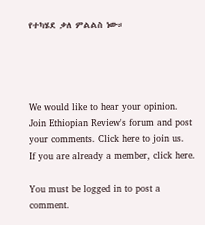የተካሄደ ቃለ ምልልስ ነው።




We would like to hear your opinion.
Join Ethiopian Review's forum and post
your comments. Click here to join us.
If you are already a member, click here.

You must be logged in to post a comment.